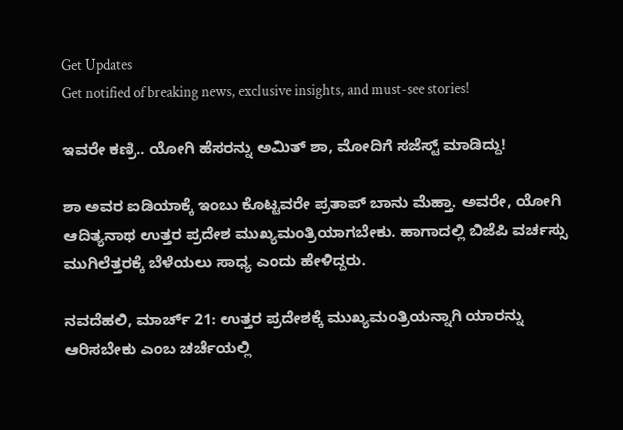Get Updates
Get notified of breaking news, exclusive insights, and must-see stories!

ಇವರೇ ಕಣ್ರಿ.. ಯೋಗಿ ಹೆಸರನ್ನು ಅಮಿತ್ ಶಾ, ಮೋದಿಗೆ ಸಜೆಸ್ಟ್ ಮಾಡಿದ್ದು!

ಶಾ ಅವರ ಐಡಿಯಾಕ್ಕೆ ಇಂಬು ಕೊಟ್ಟವರೇ ಪ್ರತಾಪ್ ಬಾನು ಮೆಹ್ತಾ. ಅವರೇ, ಯೋಗಿ ಆದಿತ್ಯನಾಥ ಉತ್ತರ ಪ್ರದೇಶ ಮುಖ್ಯಮಂತ್ರಿಯಾಗಬೇಕು. ಹಾಗಾದಲ್ಲಿ ಬಿಜೆಪಿ ವರ್ಚಸ್ಸು ಮುಗಿಲೆತ್ತರಕ್ಕೆ ಬೆಳೆಯಲು ಸಾಧ್ಯ ಎಂದು ಹೇಳಿದ್ದರು.

ನವದೆಹಲಿ, ಮಾರ್ಚ್ 21: ಉತ್ತರ ಪ್ರದೇಶಕ್ಕೆ ಮುಖ್ಯಮಂತ್ರಿಯನ್ನಾಗಿ ಯಾರನ್ನು ಆರಿಸಬೇಕು ಎಂಬ ಚರ್ಚೆಯಲ್ಲಿ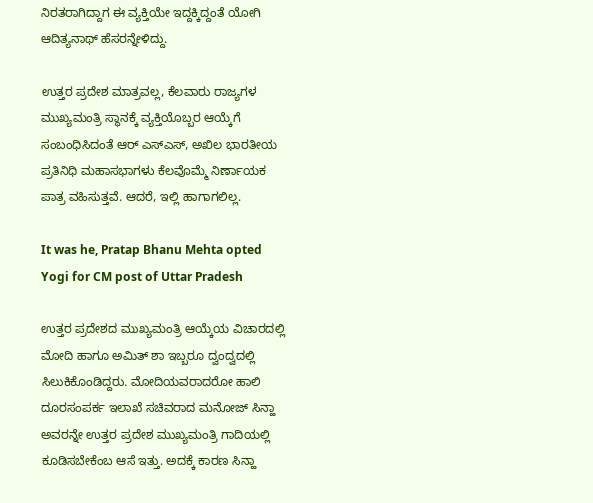ನಿರತರಾಗಿದ್ದಾಗ ಈ ವ್ಯಕ್ತಿಯೇ ಇದ್ದಕ್ಕಿದ್ದಂತೆ ಯೋಗಿ ಆದಿತ್ಯನಾಥ್ ಹೆಸರನ್ನೇಳಿದ್ದು.

ಉತ್ತರ ಪ್ರದೇಶ ಮಾತ್ರವಲ್ಲ, ಕೆಲವಾರು ರಾಜ್ಯಗಳ ಮುಖ್ಯಮಂತ್ರಿ ಸ್ಥಾನಕ್ಕೆ ವ್ಯಕ್ತಿಯೊಬ್ಬರ ಆಯ್ಕೆಗೆ ಸಂಬಂಧಿಸಿದಂತೆ ಆರ್ ಎಸ್ಎಸ್, ಅಖಿಲ ಭಾರತೀಯ ಪ್ರತಿನಿಧಿ ಮಹಾಸಭಾಗಳು ಕೆಲವೊಮ್ಮೆ ನಿರ್ಣಾಯಕ ಪಾತ್ರ ವಹಿಸುತ್ತವೆ. ಆದರೆ, ಇಲ್ಲಿ ಹಾಗಾಗಲಿಲ್ಲ.

It was he, Pratap Bhanu Mehta opted Yogi for CM post of Uttar Pradesh

ಉತ್ತರ ಪ್ರದೇಶದ ಮುಖ್ಯಮಂತ್ರಿ ಆಯ್ಕೆಯ ವಿಚಾರದಲ್ಲಿ ಮೋದಿ ಹಾಗೂ ಅಮಿತ್ ಶಾ ಇಬ್ಬರೂ ದ್ವಂದ್ವದಲ್ಲಿ ಸಿಲುಕಿಕೊಂಡಿದ್ದರು. ಮೋದಿಯವರಾದರೋ ಹಾಲಿ ದೂರಸಂಪರ್ಕ ಇಲಾಖೆ ಸಚಿವರಾದ ಮನೋಜ್ ಸಿನ್ಹಾ ಅವರನ್ನೇ ಉತ್ತರ ಪ್ರದೇಶ ಮುಖ್ಯಮಂತ್ರಿ ಗಾದಿಯಲ್ಲಿ ಕೂಡಿಸಬೇಕೆಂಬ ಆಸೆ ಇತ್ತು. ಅದಕ್ಕೆ ಕಾರಣ ಸಿನ್ಹಾ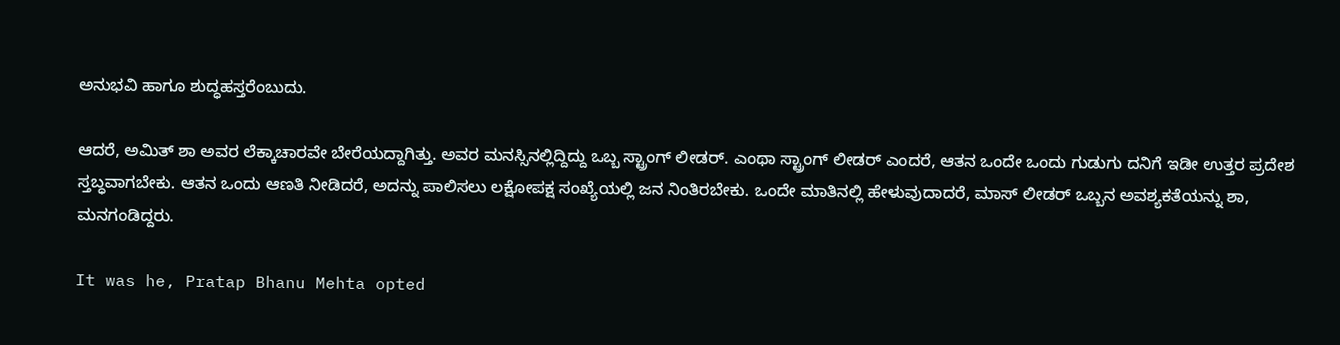ಅನುಭವಿ ಹಾಗೂ ಶುದ್ಧಹಸ್ತರೆಂಬುದು.

ಆದರೆ, ಅಮಿತ್ ಶಾ ಅವರ ಲೆಕ್ಕಾಚಾರವೇ ಬೇರೆಯದ್ದಾಗಿತ್ತು. ಅವರ ಮನಸ್ಸಿನಲ್ಲಿದ್ದಿದ್ದು ಒಬ್ಬ ಸ್ಟ್ರಾಂಗ್ ಲೀಡರ್. ಎಂಥಾ ಸ್ಟ್ರಾಂಗ್ ಲೀಡರ್ ಎಂದರೆ, ಆತನ ಒಂದೇ ಒಂದು ಗುಡುಗು ದನಿಗೆ ಇಡೀ ಉತ್ತರ ಪ್ರದೇಶ ಸ್ತಬ್ಧವಾಗಬೇಕು. ಆತನ ಒಂದು ಆಣತಿ ನೀಡಿದರೆ, ಅದನ್ನು ಪಾಲಿಸಲು ಲಕ್ಷೋಪಕ್ಷ ಸಂಖ್ಯೆಯಲ್ಲಿ ಜನ ನಿಂತಿರಬೇಕು. ಒಂದೇ ಮಾತಿನಲ್ಲಿ ಹೇಳುವುದಾದರೆ, ಮಾಸ್ ಲೀಡರ್ ಒಬ್ಬನ ಅವಶ್ಯಕತೆಯನ್ನು ಶಾ, ಮನಗಂಡಿದ್ದರು.

It was he, Pratap Bhanu Mehta opted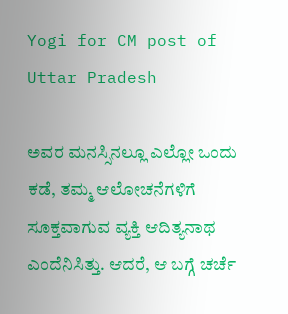Yogi for CM post of Uttar Pradesh

ಅವರ ಮನಸ್ಸಿನಲ್ಲೂ ಎಲ್ಲೋ ಒಂದು ಕಡೆ, ತಮ್ಮ ಆಲೋಚನೆಗಳಿಗೆ ಸೂಕ್ತವಾಗುವ ವ್ಯಕ್ತಿ ಆದಿತ್ಯನಾಥ ಎಂದೆನಿಸಿತ್ತು. ಆದರೆ, ಆ ಬಗ್ಗೆ ಚರ್ಚೆ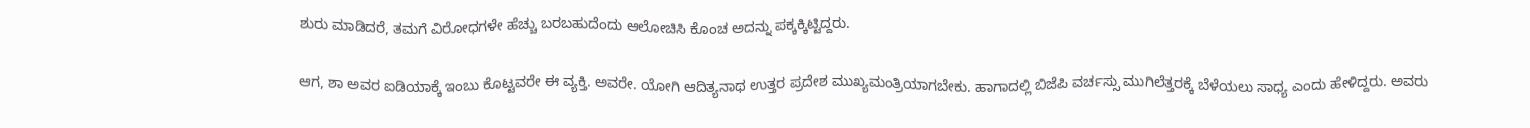ಶುರು ಮಾಡಿದರೆ, ತಮಗೆ ವಿರೋಧಗಳೇ ಹೆಚ್ಚು ಬರಬಹುದೆಂದು ಆಲೋಚಿಸಿ ಕೊಂಚ ಅದನ್ನು ಪಕ್ಕಕ್ಕಿಟ್ಟಿದ್ದರು.

ಆಗ, ಶಾ ಅವರ ಐಡಿಯಾಕ್ಕೆ ಇಂಬು ಕೊಟ್ಟವರೇ ಈ ವ್ಯಕ್ತಿ. ಅವರೇ. ಯೋಗಿ ಆದಿತ್ಯನಾಥ ಉತ್ತರ ಪ್ರದೇಶ ಮುಖ್ಯಮಂತ್ರಿಯಾಗಬೇಕು. ಹಾಗಾದಲ್ಲಿ ಬಿಜೆಪಿ ವರ್ಚಸ್ಸು ಮುಗಿಲೆತ್ತರಕ್ಕೆ ಬೆಳೆಯಲು ಸಾಧ್ಯ ಎಂದು ಹೇಳಿದ್ದರು. ಅವರು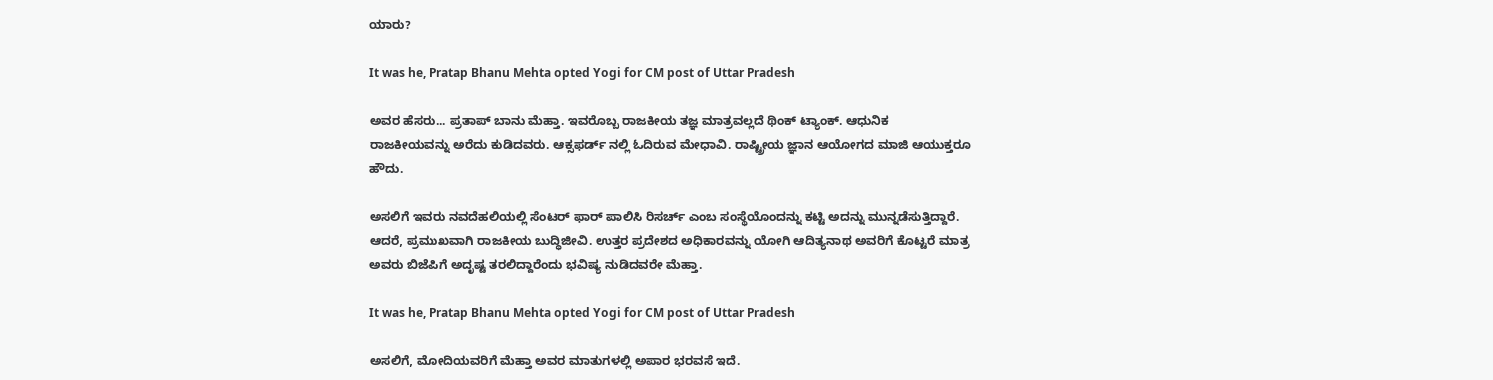ಯಾರು?

It was he, Pratap Bhanu Mehta opted Yogi for CM post of Uttar Pradesh

ಅವರ ಹೆಸರು... ಪ್ರತಾಪ್ ಬಾನು ಮೆಹ್ತಾ. ಇವರೊಬ್ಬ ರಾಜಕೀಯ ತಜ್ಞ ಮಾತ್ರವಲ್ಲದೆ ಥಿಂಕ್ ಟ್ಯಾಂಕ್. ಆಧುನಿಕ ರಾಜಕೀಯವನ್ನು ಅರೆದು ಕುಡಿದವರು. ಆಕ್ಸಫರ್ಡ್ ನಲ್ಲಿ ಓದಿರುವ ಮೇಧಾವಿ. ರಾಷ್ಟ್ರೀಯ ಜ್ಞಾನ ಆಯೋಗದ ಮಾಜಿ ಆಯುಕ್ತರೂ ಹೌದು.

ಅಸಲಿಗೆ ಇವರು ನವದೆಹಲಿಯಲ್ಲಿ ಸೆಂಟರ್ ಫಾರ್ ಪಾಲಿಸಿ ರಿಸರ್ಚ್ ಎಂಬ ಸಂಸ್ಥೆಯೊಂದನ್ನು ಕಟ್ಟಿ ಅದನ್ನು ಮುನ್ನಡೆಸುತ್ತಿದ್ದಾರೆ. ಆದರೆ, ಪ್ರಮುಖವಾಗಿ ರಾಜಕೀಯ ಬುದ್ಧಿಜೀವಿ. ಉತ್ತರ ಪ್ರದೇಶದ ಅಧಿಕಾರವನ್ನು ಯೋಗಿ ಆದಿತ್ಯನಾಥ ಅವರಿಗೆ ಕೊಟ್ಟರೆ ಮಾತ್ರ ಅವರು ಬಿಜೆಪಿಗೆ ಅದೃಷ್ಟ ತರಲಿದ್ದಾರೆಂದು ಭವಿಷ್ಯ ನುಡಿದವರೇ ಮೆಹ್ತಾ.

It was he, Pratap Bhanu Mehta opted Yogi for CM post of Uttar Pradesh

ಅಸಲಿಗೆ, ಮೋದಿಯವರಿಗೆ ಮೆಹ್ತಾ ಅವರ ಮಾತುಗಳಲ್ಲಿ ಅಪಾರ ಭರವಸೆ ಇದೆ.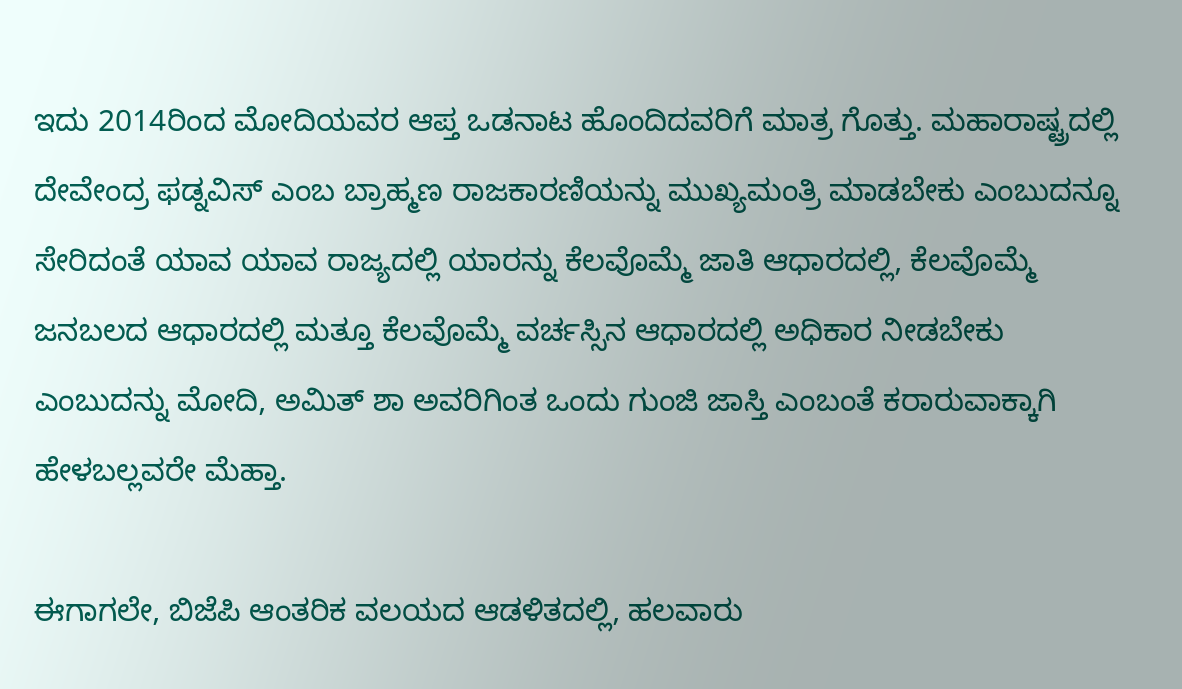ಇದು 2014ರಿಂದ ಮೋದಿಯವರ ಆಪ್ತ ಒಡನಾಟ ಹೊಂದಿದವರಿಗೆ ಮಾತ್ರ ಗೊತ್ತು. ಮಹಾರಾಷ್ಟ್ರದಲ್ಲಿ ದೇವೇಂದ್ರ ಫಡ್ನವಿಸ್ ಎಂಬ ಬ್ರಾಹ್ಮಣ ರಾಜಕಾರಣಿಯನ್ನು ಮುಖ್ಯಮಂತ್ರಿ ಮಾಡಬೇಕು ಎಂಬುದನ್ನೂ ಸೇರಿದಂತೆ ಯಾವ ಯಾವ ರಾಜ್ಯದಲ್ಲಿ ಯಾರನ್ನು ಕೆಲವೊಮ್ಮೆ ಜಾತಿ ಆಧಾರದಲ್ಲಿ, ಕೆಲವೊಮ್ಮೆ ಜನಬಲದ ಆಧಾರದಲ್ಲಿ ಮತ್ತೂ ಕೆಲವೊಮ್ಮೆ ವರ್ಚಸ್ಸಿನ ಆಧಾರದಲ್ಲಿ ಅಧಿಕಾರ ನೀಡಬೇಕು ಎಂಬುದನ್ನು ಮೋದಿ, ಅಮಿತ್ ಶಾ ಅವರಿಗಿಂತ ಒಂದು ಗುಂಜಿ ಜಾಸ್ತಿ ಎಂಬಂತೆ ಕರಾರುವಾಕ್ಕಾಗಿ ಹೇಳಬಲ್ಲವರೇ ಮೆಹ್ತಾ.

ಈಗಾಗಲೇ, ಬಿಜೆಪಿ ಆಂತರಿಕ ವಲಯದ ಆಡಳಿತದಲ್ಲಿ, ಹಲವಾರು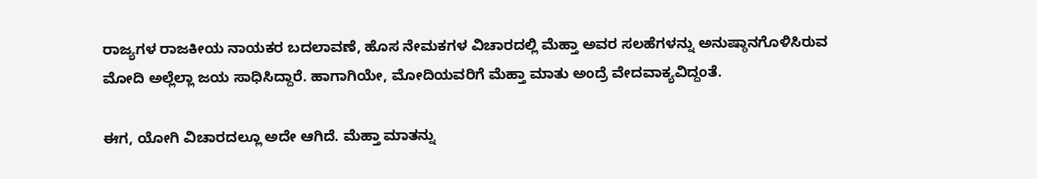ರಾಜ್ಯಗಳ ರಾಜಕೀಯ ನಾಯಕರ ಬದಲಾವಣೆ, ಹೊಸ ನೇಮಕಗಳ ವಿಚಾರದಲ್ಲಿ ಮೆಹ್ತಾ ಅವರ ಸಲಹೆಗಳನ್ನು ಅನುಷ್ಠಾನಗೊಳಿಸಿರುವ ಮೋದಿ ಅಲ್ಲೆಲ್ಲಾ ಜಯ ಸಾಧಿಸಿದ್ದಾರೆ. ಹಾಗಾಗಿಯೇ, ಮೋದಿಯವರಿಗೆ ಮೆಹ್ತಾ ಮಾತು ಅಂದ್ರೆ ವೇದವಾಕ್ಯವಿದ್ದಂತೆ.

ಈಗ, ಯೋಗಿ ವಿಚಾರದಲ್ಲೂ ಅದೇ ಆಗಿದೆ. ಮೆಹ್ತಾ ಮಾತನ್ನು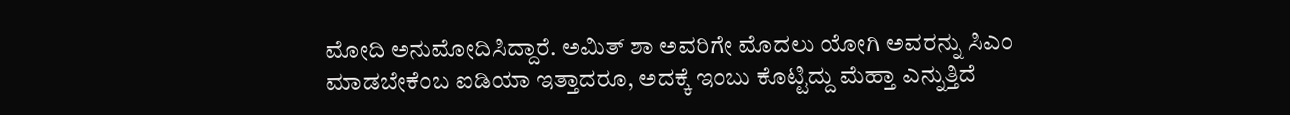ಮೋದಿ ಅನುಮೋದಿಸಿದ್ದಾರೆ. ಅಮಿತ್ ಶಾ ಅವರಿಗೇ ಮೊದಲು ಯೋಗಿ ಅವರನ್ನು ಸಿಎಂ ಮಾಡಬೇಕೆಂಬ ಐಡಿಯಾ ಇತ್ತಾದರೂ, ಅದಕ್ಕೆ ಇಂಬು ಕೊಟ್ಟಿದ್ದು ಮೆಹ್ತಾ ಎನ್ನುತ್ತಿದೆ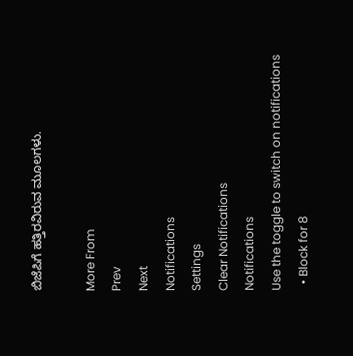ಬಿಜೆಪಿಗೆ ಹತ್ತಿರವಿರುವ ಮೂಲಗಳು.

More From
Prev
Next
Notifications
Settings
Clear Notifications
Notifications
Use the toggle to switch on notifications
  • Block for 8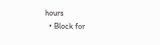hours
  • Block for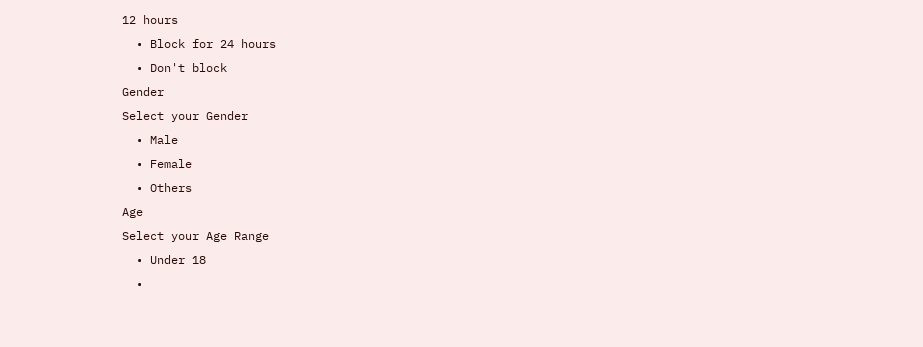12 hours
  • Block for 24 hours
  • Don't block
Gender
Select your Gender
  • Male
  • Female
  • Others
Age
Select your Age Range
  • Under 18
  •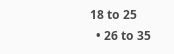18 to 25
  • 26 to 35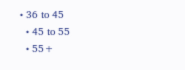• 36 to 45
  • 45 to 55
  • 55+